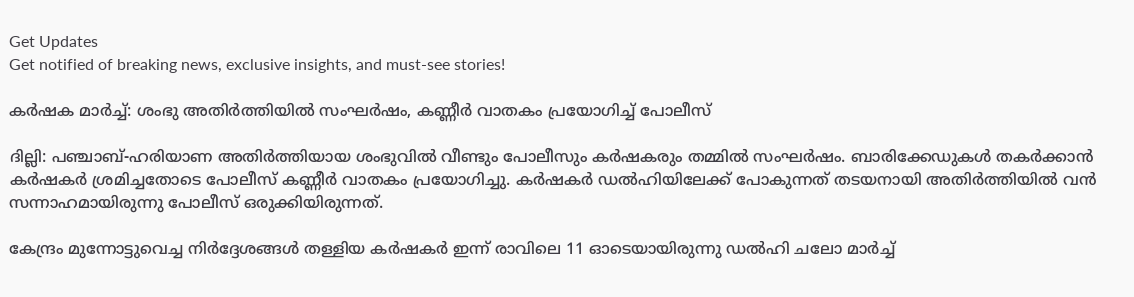Get Updates
Get notified of breaking news, exclusive insights, and must-see stories!

കർഷക മാർച്ച്: ശംഭു അതിർത്തിയിൽ സംഘർഷം, കണ്ണീർ വാതകം പ്രയോഗിച്ച് പോലീസ്

ദില്ലി: പഞ്ചാബ്-ഹരിയാണ അതിർത്തിയായ ശംഭുവിൽ വീണ്ടും പോലീസും കർഷകരും തമ്മിൽ സംഘർഷം. ബാരിക്കേഡുകൾ തകർക്കാൻ കർഷകർ ശ്രമിച്ചതോടെ പോലീസ് കണ്ണീർ വാതകം പ്രയോഗിച്ചു. കർഷകർ ഡൽഹിയിലേക്ക് പോകുന്നത് തടയനായി അതിർത്തിയിൽ വൻ സന്നാഹമായിരുന്നു പോലീസ് ഒരുക്കിയിരുന്നത്.

കേന്ദ്രം മുന്നോട്ടുവെച്ച നിർദ്ദേശങ്ങൾ തള്ളിയ കർഷകർ ഇന്ന് രാവിലെ 11 ഓടെയായിരുന്നു ഡൽഹി ചലോ മാർച്ച്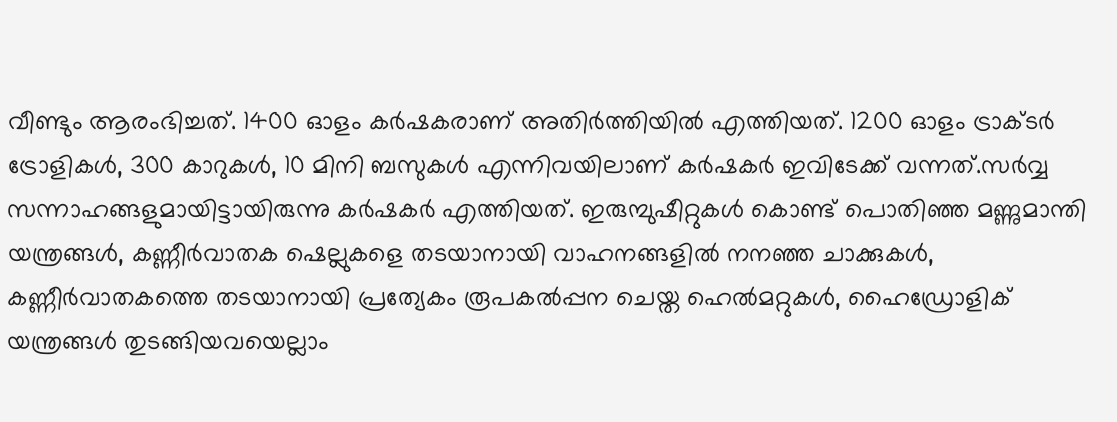വീണ്ടും ആരംഭിച്ചത്. 1400 ഓളം കർഷകരാണ് അതിർത്തിയിൽ എത്തിയത്. 1200 ഓളം ട്രാക്ടർ ട്രോളികൾ, 300 കാറുകൾ, 10 മിനി ബസുകൾ എന്നിവയിലാണ് കർഷകർ ഇവിടേക്ക് വന്നത്.സർവ്വ സന്നാഹങ്ങളുമായിട്ടായിരുന്നു കർഷകർ എത്തിയത്. ഇരുമ്പുഷീറ്റുകൾ കൊണ്ട് പൊതിഞ്ഞ മണ്ണുമാന്തി യന്ത്രങ്ങൾ, കണ്ണീർവാതക ഷെല്ലുകളെ തടയാനായി വാഹനങ്ങളിൽ നനഞ്ഞ ചാക്കുകൾ, കണ്ണീർവാതകത്തെ തടയാനായി പ്രത്യേകം രൂപകൽപ്പന ചെയ്ത ഹെൽമറ്റുകൾ, ഹൈഡ്രോളിക് യന്ത്രങ്ങൾ തുടങ്ങിയവയെല്ലാം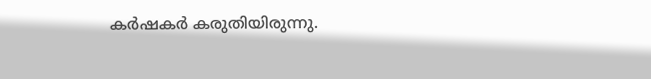കർഷകർ കരുതിയിരുന്നു.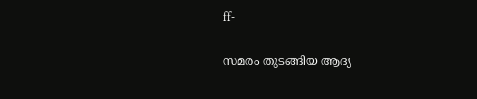ff-

സമരം തുടങ്ങിയ ആദ്യ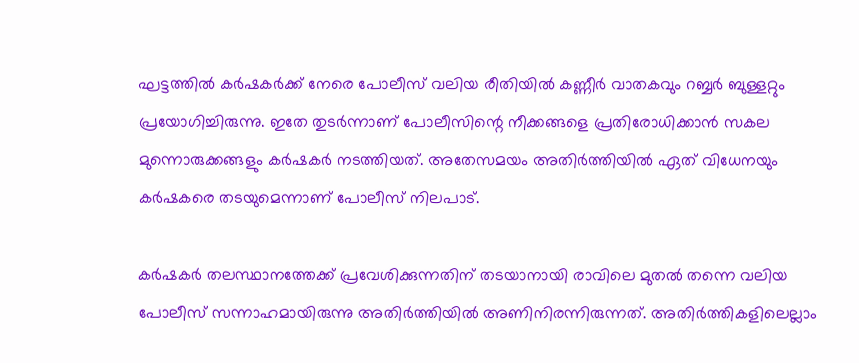ഘട്ടത്തിൽ കർഷകർക്ക് നേരെ പോലീസ് വലിയ രീതിയിൽ കണ്ണീർ വാതകവും റബ്ബർ ബുള്ളറ്റും പ്രയോഗിച്ചിരുന്നു. ഇതേ തുടർന്നാണ് പോലീസിന്റെ നീക്കങ്ങളെ പ്രതിരോധിക്കാൻ സകല മുന്നൊരുക്കങ്ങളും കർഷകർ നടത്തിയത്. അതേസമയം അതിർത്തിയിൽ ഏത് വിധേനയും കർഷകരെ തടയുമെന്നാണ് പോലീസ് നിലപാട്.

കർഷകർ തലസ്ഥാനത്തേക്ക് പ്രവേശിക്കുന്നതിന് തടയാനായി രാവിലെ മുതൽ തന്നെ വലിയ പോലീസ് സന്നാഹമായിരുന്നു അതിർത്തിയിൽ അണിനിരന്നിരുന്നത്. അതിർത്തികളിലെല്ലാം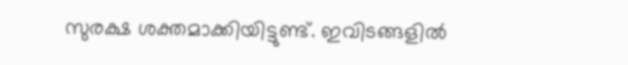സുരക്ഷ ശക്തമാക്കിയിട്ടുണ്ട്. ഇവിടങ്ങളിൽ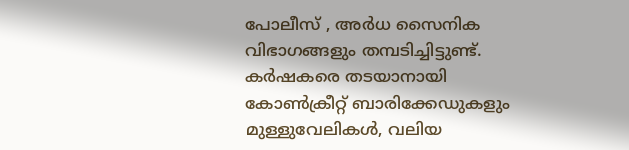പോലീസ് , അർധ സൈനിക വിഭാഗങ്ങളും തമ്പടിച്ചിട്ടുണ്ട്. കർഷകരെ തടയാനായി കോൺക്രീറ്റ് ബാരിക്കേഡുകളും മുള്ളുവേലികൾ, വലിയ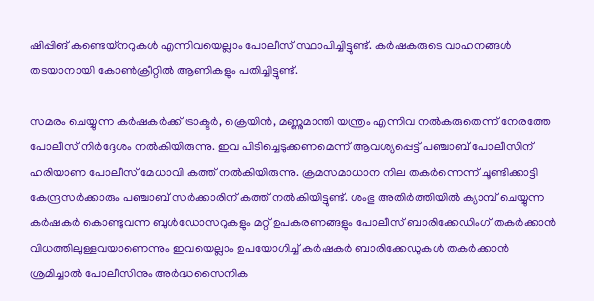ഷിപ്പിങ് കണ്ടെയ്നറുകൾ എന്നിവയെല്ലാം പോലീസ് സ്ഥാപിച്ചിട്ടുണ്ട്. കർഷകരുടെ വാഹനങ്ങൾ തടയാനായി കോൺക്രീറ്റിൽ ആണികളും പതിച്ചിട്ടുണ്ട്.

സമരം ചെയ്യുന്ന കർഷകർക്ക് ട്രാക്ടര്‍, ക്രെയിന്‍, മണ്ണുമാന്തി യന്ത്രം എന്നിവ നൽകരുതെന്ന് നേരത്തേ പോലീസ് നിർദ്ദേശം നൽകിയിരുന്നു. ഇവ പിടിച്ചെടുക്കണമെന്ന് ആവശ്യപ്പെട്ട് പഞ്ചാബ് പോലീസിന് ഹരിയാണ പോലീസ് മേധാവി കത്ത് നൽകിയിരുന്നു. ക്രമസമാധാന നില തകർന്നെന്ന് ചൂണ്ടിക്കാട്ടി കേന്ദ്രസർക്കാരും പഞ്ചാബ് സർക്കാരിന് കത്ത് നൽകിയിട്ടുണ്ട്. ശംഭു അതിർത്തിയിൽ ക്യാമ്പ് ചെയ്യുന്ന കർഷകർ കൊണ്ടുവന്ന ബുൾഡോസറുകളും മറ്റ് ഉപകരണങ്ങളും പോലീസ് ബാരിക്കേഡിംഗ് തകർക്കാൻ വിധത്തിലുള്ളവയാണെന്നും ഇവയെല്ലാം ഉപയോഗിച്ച് കർഷകർ ബാരിക്കേഡുകൾ തകർക്കാൻ ശ്രമിച്ചാൽ പോലീസിനും അർദ്ധസൈനിക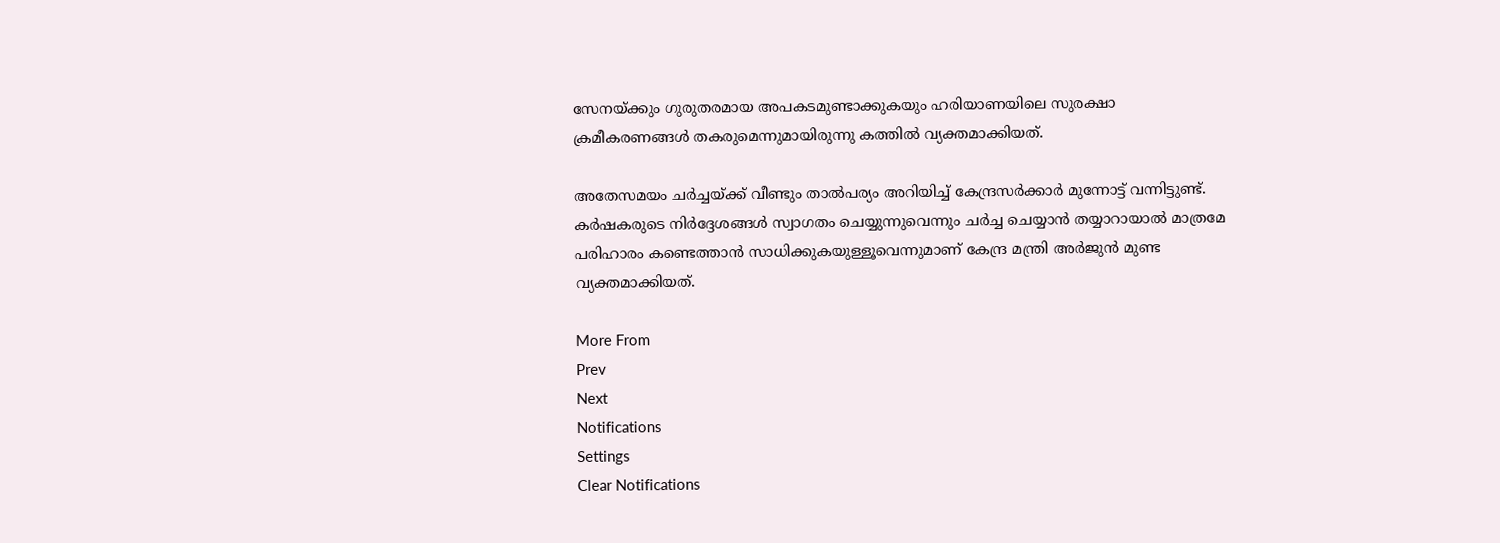സേനയ്ക്കും ഗുരുതരമായ അപകടമുണ്ടാക്കുകയും ഹരിയാണയിലെ സുരക്ഷാ ക്രമീകരണങ്ങൾ തകരുമെന്നുമായിരുന്നു കത്തിൽ വ്യക്തമാക്കിയത്.

അതേസമയം ചർച്ചയ്ക്ക് വീണ്ടും താൽപര്യം അറിയിച്ച് കേന്ദ്രസർക്കാർ മുന്നോട്ട് വന്നിട്ടുണ്ട്. കർഷകരുടെ നിർദ്ദേശങ്ങൾ സ്വാഗതം ചെയ്യുന്നുവെന്നും ചർച്ച ചെയ്യാൻ തയ്യാറായാൽ മാത്രമേ പരിഹാരം കണ്ടെത്താൻ സാധിക്കുകയുള്ളൂവെന്നുമാണ് കേന്ദ്ര മന്ത്രി അർജുൻ മുണ്ട വ്യക്തമാക്കിയത്.

More From
Prev
Next
Notifications
Settings
Clear Notifications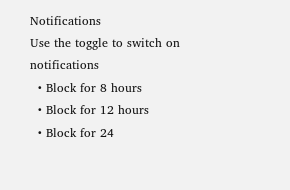Notifications
Use the toggle to switch on notifications
  • Block for 8 hours
  • Block for 12 hours
  • Block for 24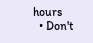hours
  • Don't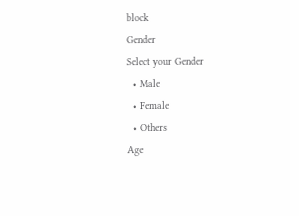block
Gender
Select your Gender
  • Male
  • Female
  • Others
Age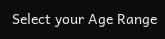Select your Age Range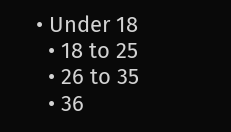• Under 18
  • 18 to 25
  • 26 to 35
  • 36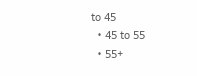to 45
  • 45 to 55
  • 55+